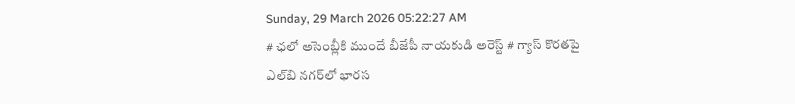Sunday, 29 March 2026 05:22:27 AM
# ఛలో అసెంబ్లీకి ముందే బీజేపీ నాయకుడి అరెస్ట్ # గ్యాస్ కొరతపై ఎల్‌బి నగర్‌లో భారస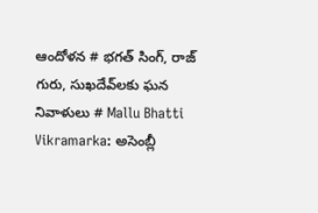ఆందోళన # భగత్ సింగ్, రాజ్ గురు, సుఖదేవ్‌లకు ఘన నివాళులు # Mallu Bhatti Vikramarka: అసెంబ్లీ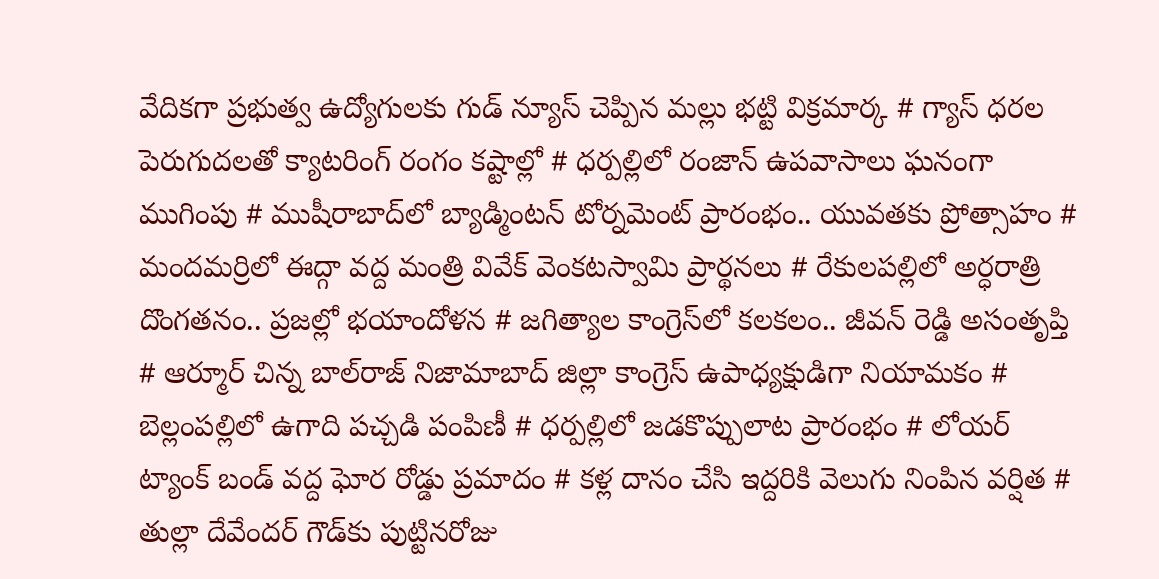వేదికగా ప్రభుత్వ ఉద్యోగులకు గుడ్ న్యూస్ చెప్పిన మల్లు భట్టి విక్రమార్క # గ్యాస్ ధరల పెరుగుదలతో క్యాటరింగ్ రంగం కష్టాల్లో # ధర్పల్లిలో రంజాన్ ఉపవాసాలు ఘనంగా ముగింపు # ముషీరాబాద్‌లో బ్యాడ్మింటన్ టోర్నమెంట్ ప్రారంభం.. యువతకు ప్రోత్సాహం # మందమర్రిలో ఈద్గా వద్ద మంత్రి వివేక్ వెంకటస్వామి ప్రార్థనలు # రేకులపల్లిలో అర్ధరాత్రి దొంగతనం.. ప్రజల్లో భయాందోళన # జగిత్యాల కాంగ్రెస్‌లో కలకలం.. జీవన్ రెడ్డి అసంతృప్తి # ఆర్మూర్ చిన్న బాల్‌రాజ్ నిజామాబాద్ జిల్లా కాంగ్రెస్ ఉపాధ్యక్షుడిగా నియామకం # బెల్లంపల్లిలో ఉగాది పచ్చడి పంపిణీ # ధర్పల్లిలో జడకొప్పులాట ప్రారంభం # లోయర్ ట్యాంక్ బండ్ వద్ద ఘోర రోడ్డు ప్రమాదం # కళ్ల దానం చేసి ఇద్దరికి వెలుగు నింపిన వర్షిత # తుల్లా దేవేందర్ గౌడ్‌కు పుట్టినరోజు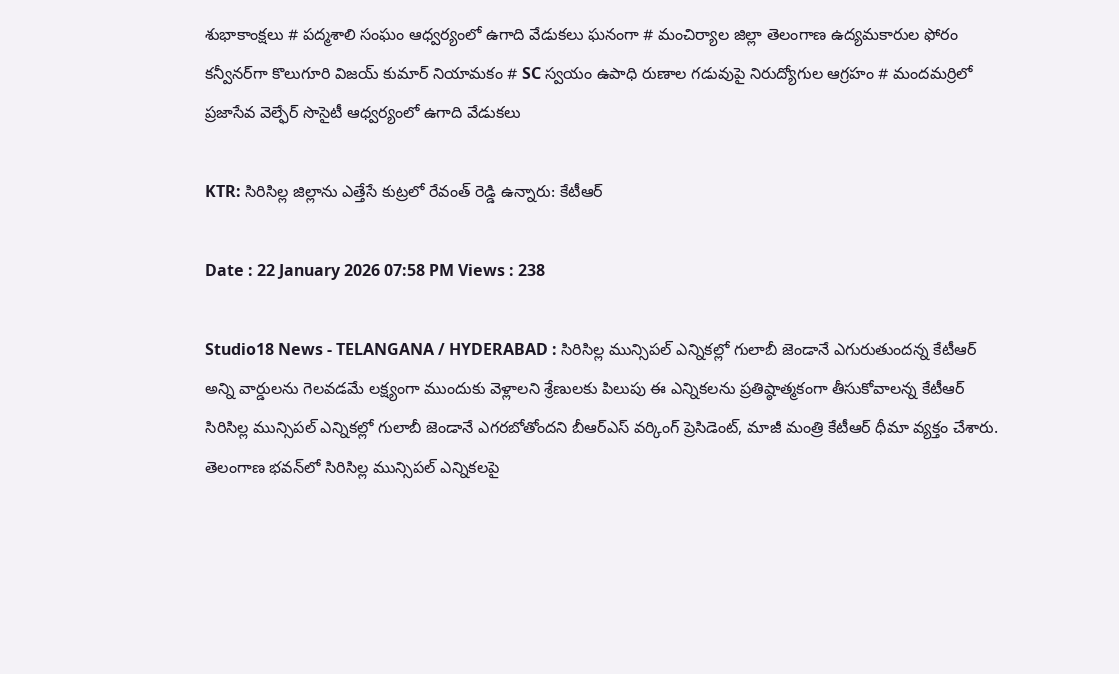శుభాకాంక్షలు # పద్మశాలి సంఘం ఆధ్వర్యంలో ఉగాది వేడుకలు ఘనంగా # మంచిర్యాల జిల్లా తెలంగాణ ఉద్యమకారుల ఫోరం కన్వీనర్‌గా కొలుగూరి విజయ్ కుమార్ నియామకం # SC స్వయం ఉపాధి రుణాల గడువుపై నిరుద్యోగుల ఆగ్రహం # మందమర్రిలో ప్రజాసేవ వెల్ఫేర్ సొసైటీ ఆధ్వర్యంలో ఉగాది వేడుకలు

KTR: సిరిసిల్ల జిల్లాను ఎత్తేసే కుట్రలో రేవంత్ రెడ్డి ఉన్నారు: కేటీఆర్

Date : 22 January 2026 07:58 PM Views : 238

Studio18 News - TELANGANA / HYDERABAD : సిరిసిల్ల మున్సిపల్ ఎన్నికల్లో గులాబీ జెండానే ఎగురుతుందన్న కేటీఆర్ అన్ని వార్డులను గెలవడమే లక్ష్యంగా ముందుకు వెళ్లాలని శ్రేణులకు పిలుపు ఈ ఎన్నికలను ప్రతిష్ఠాత్మకంగా తీసుకోవాలన్న కేటీఆర్ సిరిసిల్ల మున్సిపల్ ఎన్నికల్లో గులాబీ జెండానే ఎగరబోతోందని బీఆర్‌ఎస్ వర్కింగ్ ప్రెసిడెంట్, మాజీ మంత్రి కేటీఆర్ ధీమా వ్యక్తం చేశారు. తెలంగాణ భవన్‌లో సిరిసిల్ల మున్సిపల్ ఎన్నికలపై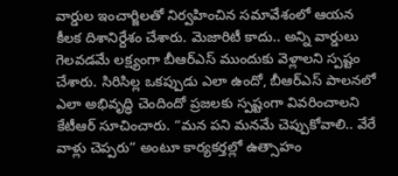వార్డుల ఇంచార్జిలతో నిర్వహించిన సమావేశంలో ఆయన కీలక దిశానిర్దేశం చేశారు. మెజారిటీ కాదు.. అన్ని వార్డులు గెలవడమే లక్ష్యంగా బీఆర్‌ఎస్ ముందుకు వెళ్లాలని స్పష్టం చేశారు. సిరిసిల్ల ఒకప్పుడు ఎలా ఉందో, బీఆర్‌ఎస్ పాలనలో ఎలా అభివృద్ధి చెందిందో ప్రజలకు స్పష్టంగా వివరించాలని కేటీఆర్ సూచించారు. “మన పని మనమే చెప్పుకోవాలి.. వేరే వాళ్లు చెప్పరు” అంటూ కార్యకర్తల్లో ఉత్సాహం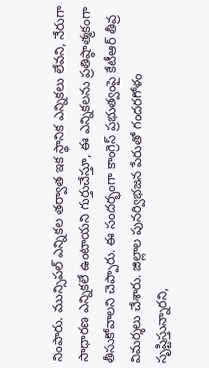నింపారు. మున్సిపల్ ఎన్నికల తర్వాత ఇక స్థానిక ఎన్నికలు లేవని, నేరుగా సాధారణ ఎన్నికలే ఉంటాయని గుర్తుచేస్తూ, ఈ ఎన్నికలను ప్రతిష్ఠాత్మకంగా తీసుకోవాలని చెప్పారు. ఈ సందర్భంగా కాంగ్రెస్ ప్రభుత్వంపై కేటీఆర్ తీవ్ర విమర్శలు చేశారు. జిల్లాల పునర్విభజన పేరుతో గందరగోళం సృష్టిస్తున్నారని,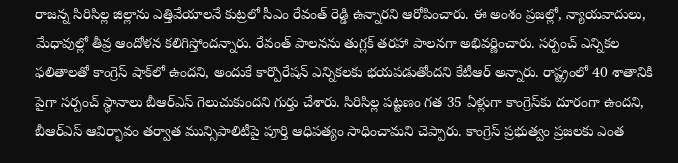రాజన్న సిరిసిల్ల జిల్లాను ఎత్తివేయాలనే కుట్రలో సీఎం రేవంత్ రెడ్డి ఉన్నారని ఆరోపించారు. ఈ అంశం ప్రజల్లో, న్యాయవాదులు, మేధావుల్లో తీవ్ర ఆందోళన కలిగిస్తోందన్నారు. రేవంత్ పాలనను తుగ్లక్ తరహా పాలనగా అభివర్ణించారు. సర్పంచ్ ఎన్నికల ఫలితాలతో కాంగ్రెస్ షాక్‌లో ఉందని, అందుకే కార్పొరేషన్ ఎన్నికలకు భయపడుతోందని కేటీఆర్ అన్నారు. రాష్ట్రంలో 40 శాతానికి పైగా సర్పంచ్ స్థానాలు బీఆర్‌ఎస్ గెలుచుకుందని గుర్తు చేశారు. సిరిసిల్ల పట్టణం గత 35 ఏళ్లుగా కాంగ్రెస్‌కు దూరంగా ఉందని, బీఆర్‌ఎస్ ఆవిర్భావం తర్వాత మున్సిపాలిటీపై పూర్తి ఆధిపత్యం సాధించామని చెప్పారు. కాంగ్రెస్ ప్రభుత్వం ప్రజలకు ఎంత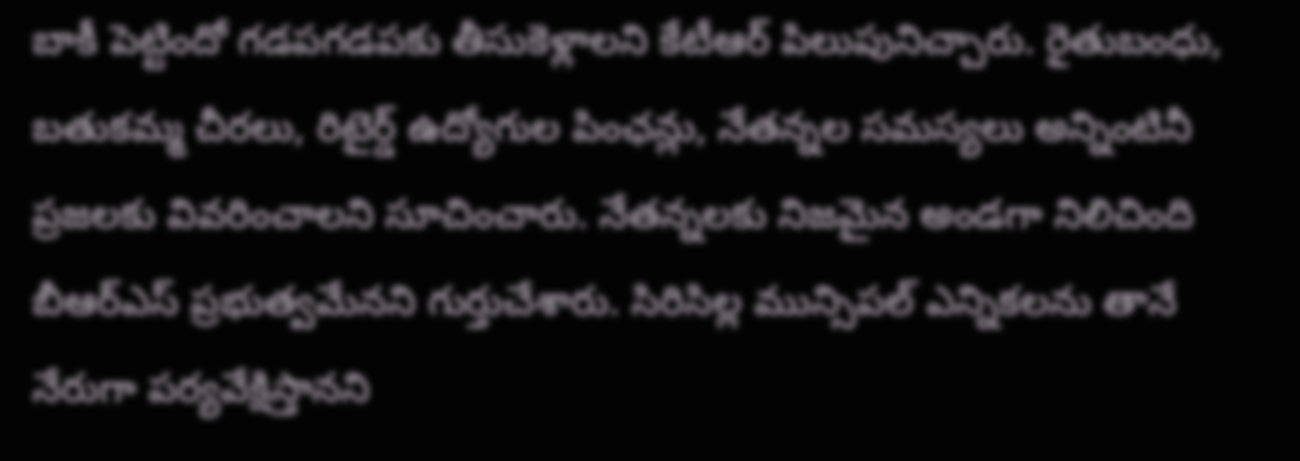బాకీ పెట్టిందో గడపగడపకు తీసుకెళ్లాలని కేటీఆర్ పిలుపునిచ్చారు. రైతుబంధు, బతుకమ్మ చీరలు, రిటైర్డ్ ఉద్యోగుల పింఛన్లు, నేతన్నల సమస్యలు అన్నింటినీ ప్రజలకు వివరించాలని సూచించారు. నేతన్నలకు నిజమైన అండగా నిలిచింది బీఆర్‌ఎస్ ప్రభుత్వమేనని గుర్తుచేశారు. సిరిసిల్ల మున్సిపల్ ఎన్నికలను తానే నేరుగా పర్యవేక్షిస్తానని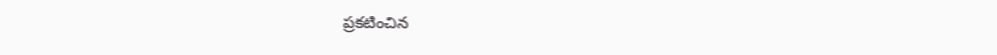ప్రకటించిన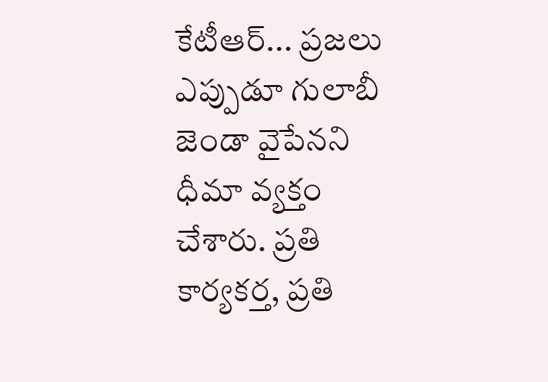కేటీఆర్... ప్రజలు ఎప్పుడూ గులాబీ జెండా వైపేనని ధీమా వ్యక్తం చేశారు. ప్రతి కార్యకర్త, ప్రతి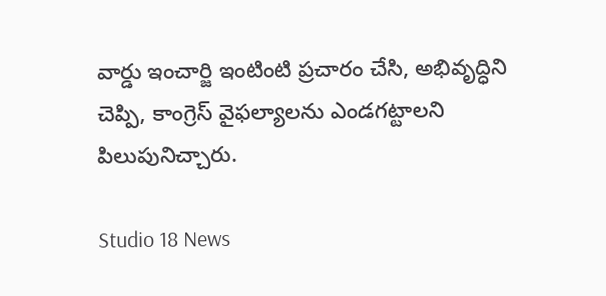వార్డు ఇంచార్జి ఇంటింటి ప్రచారం చేసి, అభివృద్ధిని చెప్పి, కాంగ్రెస్ వైఫల్యాలను ఎండగట్టాలని పిలుపునిచ్చారు.

Studio 18 News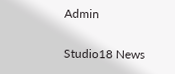Admin

Studio18 News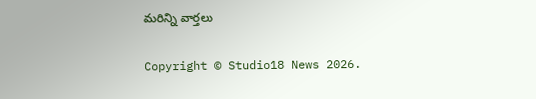మరిన్ని వార్తలు

Copyright © Studio18 News 2026.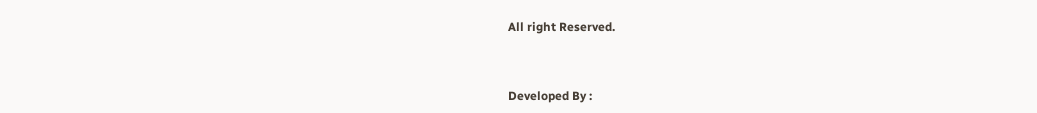All right Reserved.



Developed By :